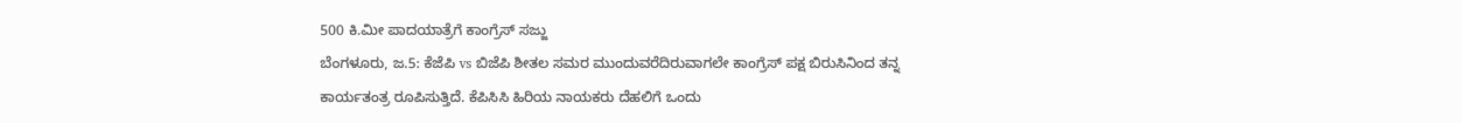500 ಕಿ.ಮೀ ಪಾದಯಾತ್ರೆಗೆ ಕಾಂಗ್ರೆಸ್ ಸಜ್ಜು
ಬೆಂಗಳೂರು, ಜ.5: ಕೆಜೆಪಿ vs ಬಿಜೆಪಿ ಶೀತಲ ಸಮರ ಮುಂದುವರೆದಿರುವಾಗಲೇ ಕಾಂಗ್ರೆಸ್ ಪಕ್ಷ ಬಿರುಸಿನಿಂದ ತನ್ನ ಕಾರ್ಯತಂತ್ರ ರೂಪಿಸುತ್ತಿದೆ. ಕೆಪಿಸಿಸಿ ಹಿರಿಯ ನಾಯಕರು ದೆಹಲಿಗೆ ಒಂದು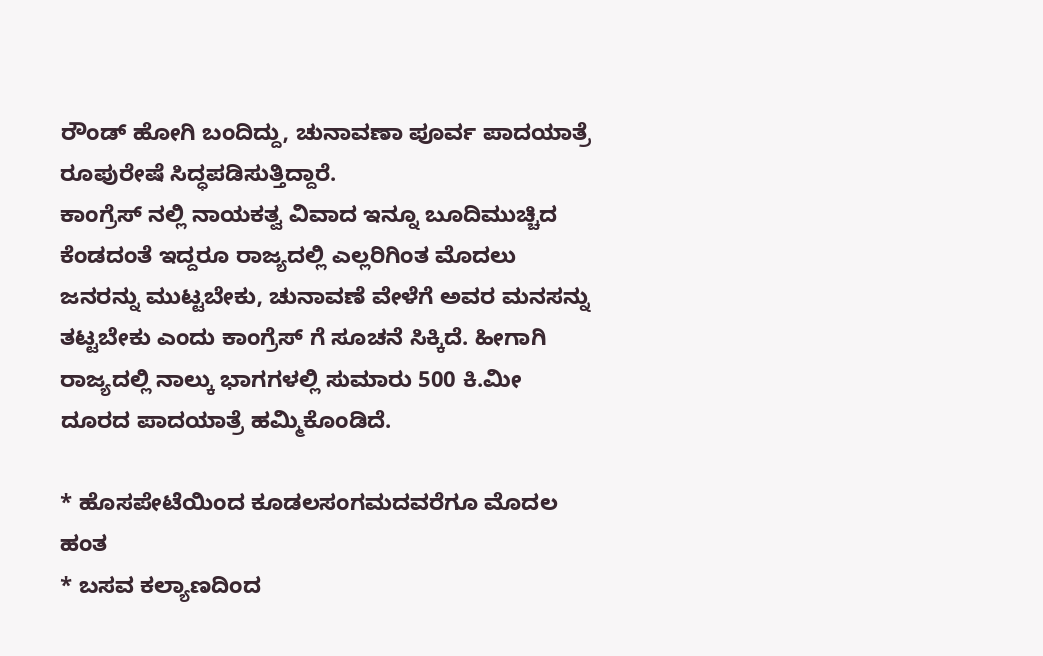ರೌಂಡ್ ಹೋಗಿ ಬಂದಿದ್ದು, ಚುನಾವಣಾ ಪೂರ್ವ ಪಾದಯಾತ್ರೆ ರೂಪುರೇಷೆ ಸಿದ್ಧಪಡಿಸುತ್ತಿದ್ದಾರೆ.
ಕಾಂಗ್ರೆಸ್ ನಲ್ಲಿ ನಾಯಕತ್ವ ವಿವಾದ ಇನ್ನೂ ಬೂದಿಮುಚ್ಚಿದ ಕೆಂಡದಂತೆ ಇದ್ದರೂ ರಾಜ್ಯದಲ್ಲಿ ಎಲ್ಲರಿಗಿಂತ ಮೊದಲು ಜನರನ್ನು ಮುಟ್ಟಬೇಕು, ಚುನಾವಣೆ ವೇಳೆಗೆ ಅವರ ಮನಸನ್ನು ತಟ್ಟಬೇಕು ಎಂದು ಕಾಂಗ್ರೆಸ್ ಗೆ ಸೂಚನೆ ಸಿಕ್ಕಿದೆ. ಹೀಗಾಗಿ ರಾಜ್ಯದಲ್ಲಿ ನಾಲ್ಕು ಭಾಗಗಳಲ್ಲಿ ಸುಮಾರು 500 ಕಿ.ಮೀ ದೂರದ ಪಾದಯಾತ್ರೆ ಹಮ್ಮಿಕೊಂಡಿದೆ.

* ಹೊಸಪೇಟೆಯಿಂದ ಕೂಡಲಸಂಗಮದವರೆಗೂ ಮೊದಲ ಹಂತ
* ಬಸವ ಕಲ್ಯಾಣದಿಂದ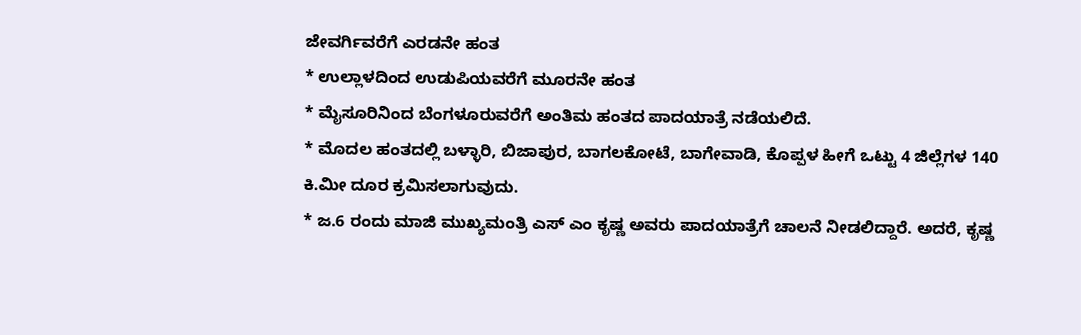ಜೇವರ್ಗಿವರೆಗೆ ಎರಡನೇ ಹಂತ
* ಉಲ್ಲಾಳದಿಂದ ಉಡುಪಿಯವರೆಗೆ ಮೂರನೇ ಹಂತ
* ಮೈಸೂರಿನಿಂದ ಬೆಂಗಳೂರುವರೆಗೆ ಅಂತಿಮ ಹಂತದ ಪಾದಯಾತ್ರೆ ನಡೆಯಲಿದೆ.
* ಮೊದಲ ಹಂತದಲ್ಲಿ ಬಳ್ಳಾರಿ, ಬಿಜಾಪುರ, ಬಾಗಲಕೋಟೆ, ಬಾಗೇವಾಡಿ, ಕೊಪ್ಪಳ ಹೀಗೆ ಒಟ್ಟು 4 ಜಿಲ್ಲೆಗಳ 140 ಕಿ.ಮೀ ದೂರ ಕ್ರಮಿಸಲಾಗುವುದು.
* ಜ.6 ರಂದು ಮಾಜಿ ಮುಖ್ಯಮಂತ್ರಿ ಎಸ್ ಎಂ ಕೃಷ್ಣ ಅವರು ಪಾದಯಾತ್ರೆಗೆ ಚಾಲನೆ ನೀಡಲಿದ್ದಾರೆ. ಅದರೆ, ಕೃಷ್ಣ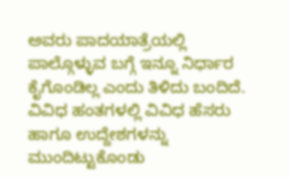ಅವರು ಪಾದಯಾತ್ರೆಯಲ್ಲಿ ಪಾಲ್ಗೊಳ್ಳುವ ಬಗ್ಗೆ ಇನ್ನೂ ನಿರ್ಧಾರ ಕೈಗೊಂಡಿಲ್ಲ ಎಂದು ತಿಳಿದು ಬಂದಿದೆ.
ವಿವಿಧ ಹಂತಗಳಲ್ಲಿ ವಿವಿಧ ಹೆಸರು ಹಾಗೂ ಉದ್ದೇಶಗಳನ್ನು ಮುಂದಿಟ್ಟುಕೊಂಡು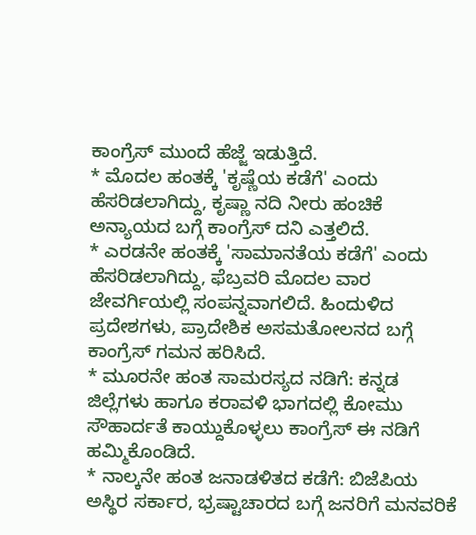ಕಾಂಗ್ರೆಸ್ ಮುಂದೆ ಹೆಜ್ಜೆ ಇಡುತ್ತಿದೆ.
* ಮೊದಲ ಹಂತಕ್ಕೆ 'ಕೃಷ್ಣೆಯ ಕಡೆಗೆ' ಎಂದು ಹೆಸರಿಡಲಾಗಿದ್ದು, ಕೃಷ್ಣಾ ನದಿ ನೀರು ಹಂಚಿಕೆ ಅನ್ಯಾಯದ ಬಗ್ಗೆ ಕಾಂಗ್ರೆಸ್ ದನಿ ಎತ್ತಲಿದೆ.
* ಎರಡನೇ ಹಂತಕ್ಕೆ 'ಸಾಮಾನತೆಯ ಕಡೆಗೆ' ಎಂದು ಹೆಸರಿಡಲಾಗಿದ್ದು, ಫೆಬ್ರವರಿ ಮೊದಲ ವಾರ ಜೇವರ್ಗಿಯಲ್ಲಿ ಸಂಪನ್ನವಾಗಲಿದೆ. ಹಿಂದುಳಿದ ಪ್ರದೇಶಗಳು, ಪ್ರಾದೇಶಿಕ ಅಸಮತೋಲನದ ಬಗ್ಗೆ ಕಾಂಗ್ರೆಸ್ ಗಮನ ಹರಿಸಿದೆ.
* ಮೂರನೇ ಹಂತ ಸಾಮರಸ್ಯದ ನಡಿಗೆ: ಕನ್ನಡ ಜಿಲ್ಲೆಗಳು ಹಾಗೂ ಕರಾವಳಿ ಭಾಗದಲ್ಲಿ ಕೋಮು ಸೌಹಾರ್ದತೆ ಕಾಯ್ದುಕೊಳ್ಳಲು ಕಾಂಗ್ರೆಸ್ ಈ ನಡಿಗೆ ಹಮ್ಮಿಕೊಂಡಿದೆ.
* ನಾಲ್ಕನೇ ಹಂತ ಜನಾಡಳಿತದ ಕಡೆಗೆ: ಬಿಜೆಪಿಯ ಅಸ್ಥಿರ ಸರ್ಕಾರ, ಭ್ರಷ್ಟಾಚಾರದ ಬಗ್ಗೆ ಜನರಿಗೆ ಮನವರಿಕೆ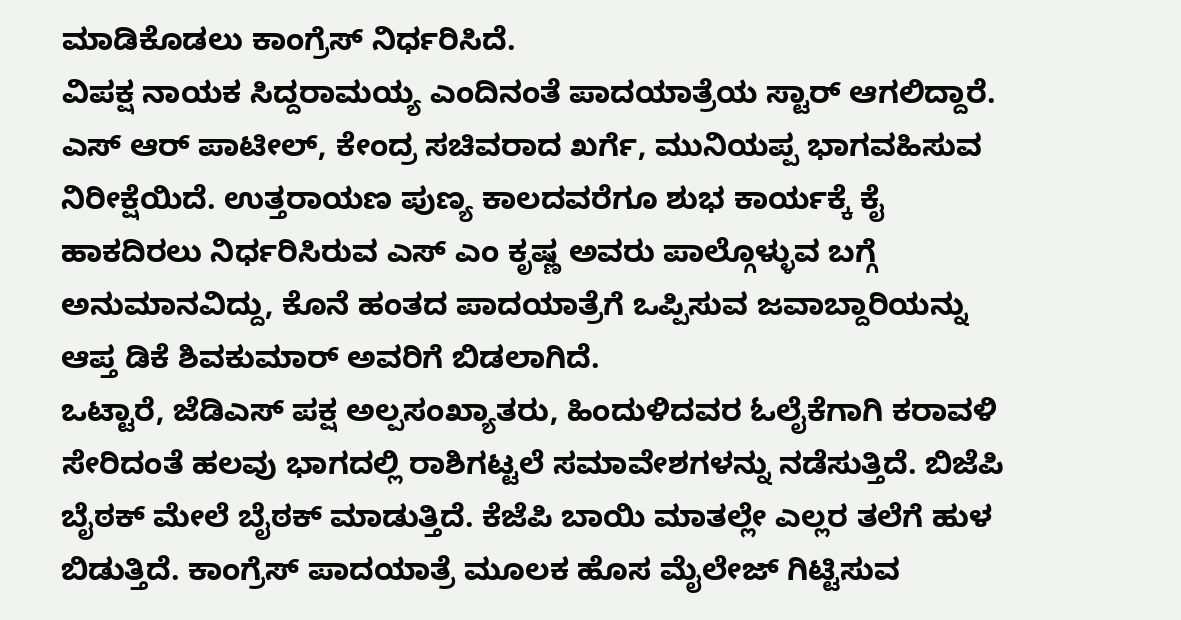ಮಾಡಿಕೊಡಲು ಕಾಂಗ್ರೆಸ್ ನಿರ್ಧರಿಸಿದೆ.
ವಿಪಕ್ಷ ನಾಯಕ ಸಿದ್ದರಾಮಯ್ಯ ಎಂದಿನಂತೆ ಪಾದಯಾತ್ರೆಯ ಸ್ಟಾರ್ ಆಗಲಿದ್ದಾರೆ. ಎಸ್ ಆರ್ ಪಾಟೀಲ್, ಕೇಂದ್ರ ಸಚಿವರಾದ ಖರ್ಗೆ, ಮುನಿಯಪ್ಪ ಭಾಗವಹಿಸುವ ನಿರೀಕ್ಷೆಯಿದೆ. ಉತ್ತರಾಯಣ ಪುಣ್ಯ ಕಾಲದವರೆಗೂ ಶುಭ ಕಾರ್ಯಕ್ಕೆ ಕೈ ಹಾಕದಿರಲು ನಿರ್ಧರಿಸಿರುವ ಎಸ್ ಎಂ ಕೃಷ್ಣ ಅವರು ಪಾಲ್ಗೊಳ್ಳುವ ಬಗ್ಗೆ ಅನುಮಾನವಿದ್ದು, ಕೊನೆ ಹಂತದ ಪಾದಯಾತ್ರೆಗೆ ಒಪ್ಪಿಸುವ ಜವಾಬ್ದಾರಿಯನ್ನು ಆಪ್ತ ಡಿಕೆ ಶಿವಕುಮಾರ್ ಅವರಿಗೆ ಬಿಡಲಾಗಿದೆ.
ಒಟ್ಟಾರೆ, ಜೆಡಿಎಸ್ ಪಕ್ಷ ಅಲ್ಪಸಂಖ್ಯಾತರು, ಹಿಂದುಳಿದವರ ಓಲೈಕೆಗಾಗಿ ಕರಾವಳಿ ಸೇರಿದಂತೆ ಹಲವು ಭಾಗದಲ್ಲಿ ರಾಶಿಗಟ್ಟಲೆ ಸಮಾವೇಶಗಳನ್ನು ನಡೆಸುತ್ತಿದೆ. ಬಿಜೆಪಿ ಬೈಠಕ್ ಮೇಲೆ ಬೈಠಕ್ ಮಾಡುತ್ತಿದೆ. ಕೆಜೆಪಿ ಬಾಯಿ ಮಾತಲ್ಲೇ ಎಲ್ಲರ ತಲೆಗೆ ಹುಳ ಬಿಡುತ್ತಿದೆ. ಕಾಂಗ್ರೆಸ್ ಪಾದಯಾತ್ರೆ ಮೂಲಕ ಹೊಸ ಮೈಲೇಜ್ ಗಿಟ್ಟಿಸುವ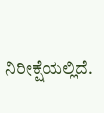ನಿರೀಕ್ಷೆಯಲ್ಲಿದೆ.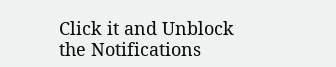Click it and Unblock the Notifications